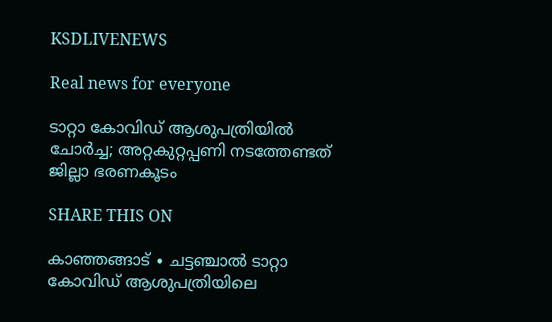KSDLIVENEWS

Real news for everyone

ടാറ്റാ കോവിഡ് ആശുപത്രിയിൽ ചോർച്ച; അറ്റകുറ്റപ്പണി നടത്തേണ്ടത് ജില്ലാ ഭരണകൂടം

SHARE THIS ON

കാഞ്ഞങ്ങാട് ∙ ചട്ടഞ്ചാൽ ടാറ്റാ കോവിഡ് ആശുപത്രിയിലെ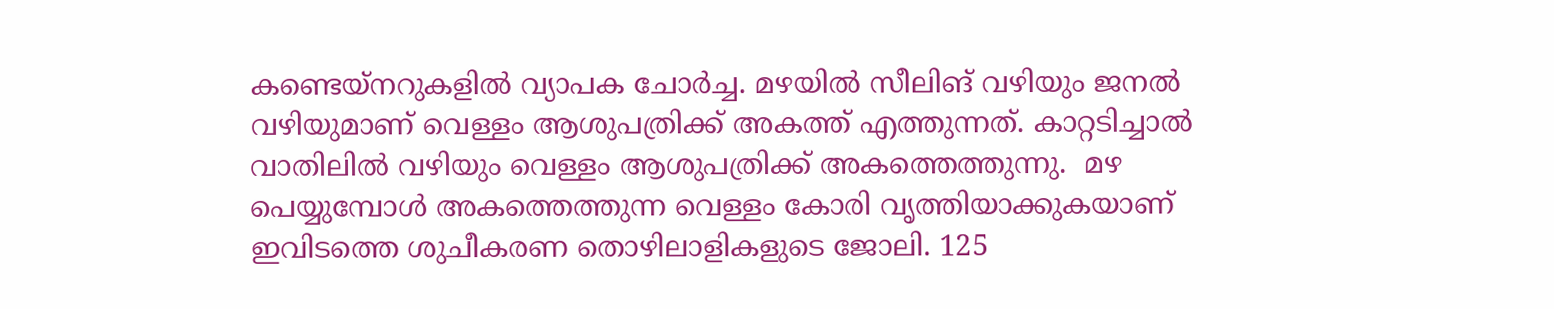കണ്ടെയ്നറുകളിൽ വ്യാപക ചോർച്ച. മഴയിൽ സീലിങ് വഴിയും ജനൽ വഴിയുമാണ് വെള്ളം ആശുപത്രിക്ക് അകത്ത് എത്തുന്നത്. കാറ്റടിച്ചാൽ‍ വാതിലിൽ വഴിയും വെള്ളം ആശുപത്രിക്ക് അകത്തെത്തുന്നു.  മഴ പെയ്യുമ്പോൾ അകത്തെത്തുന്ന വെള്ളം കോരി വൃത്തിയാക്കുകയാണ് ഇവിടത്തെ ശുചീകരണ തൊഴിലാളികളുടെ ജോലി. 125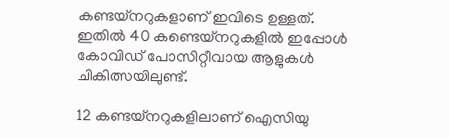കണ്ടയ്നറുകളാണ് ഇവിടെ ഉള്ളത്. ഇതിൽ 40 കണ്ടെയ്നറുകളിൽ ഇപ്പോൾ കോവിഡ് പോസിറ്റീവായ ആളുകൾ ചികിത്സയിലുണ്ട്.

12 കണ്ടയ്നറുകളിലാണ് ഐസിയു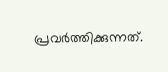പ്രവർത്തിക്കുന്നത്.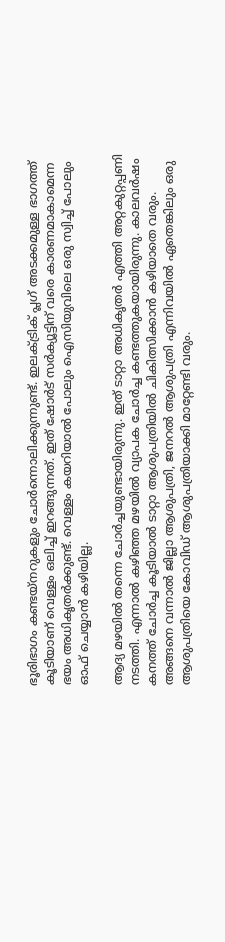ഭൂരിഭാഗം കണ്ടയ്നറുകളും ചോർന്നൊലിക്കുന്നുണ്ട്. ഇലക്ട്രിക് പ്ലഗ് അടക്കമുള്ള ഭാഗത്ത് കൂടിയാണ് വെള്ളം ഒലിച്ച് ഇറങ്ങുന്നത്. ഇത് ഷോർട് സർക്യൂട്ടിന് വരെ കാരണമാകാമെന്ന ഭയം അധികൃതർക്കുണ്ട്. വെള്ളം കയറിയാൽ പോലും ഐസിയുവിലെ ഒരു സ്വിച്ച് പോലും ഓഫ് ചെയ്യാൻ കഴിയില്ല.

ആദ്യ മഴയിൽ തന്നെ ചോർച്ചയുണ്ടായിരുന്നു. ഇത് ടാറ്റാ അധികൃതർ എത്തി അറ്റകുറ്റപ്പണി നടത്തി. എന്നാൽ കഴിഞ്ഞ മഴയിൽ വ്യാപക ചോർച്ച കണ്ടത്തുകയായിരുന്നു. കാലവർഷം കനത്ത് ചോർച്ച കൂടിയാൽ ടാറ്റാ ആശുപത്രിയിൽ ചികിത്സിക്കാൻ കഴിയാതെ വരും. അങ്ങനെ വന്നാൽ ജില്ലാ ആശുപത്രി, ജനറൽ ആശുപത്രി എന്നിവയിൽ ഏതെങ്കിലും ഒരു ആശുപത്രിയെ കോവിഡ് ആശുപത്രിയാക്കി മാറ്റേണ്ടി വരും.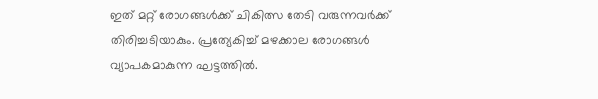ഇത് മറ്റ് രോഗങ്ങൾക്ക് ചികിത്സ തേടി വരുന്നവർക്ക് തിരിച്ചടിയാകും. പ്രത്യേകിച്ച് മഴക്കാല രോഗങ്ങൾ വ്യാപകമാകുന്ന ഘട്ടത്തിൽ.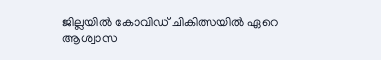ജില്ലയിൽ കോവിഡ് ചികിത്സയിൽ ഏറെ ആശ്വാസ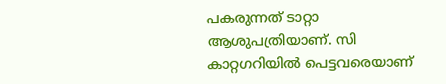പകരുന്നത് ടാറ്റാ ആശുപത്രിയാണ്. സി കാറ്റഗറിയിൽ പെട്ടവരെയാണ്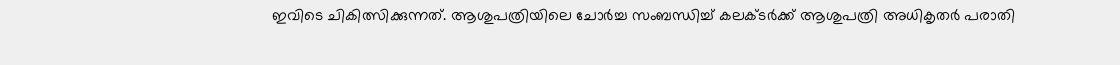ഇവിടെ ചികിത്സിക്കുന്നത്. ആശുപത്രിയിലെ ചോർച്ച സംബന്ധിച്ച് കലക്ടർക്ക് ആശുപത്രി അധികൃതർ പരാതി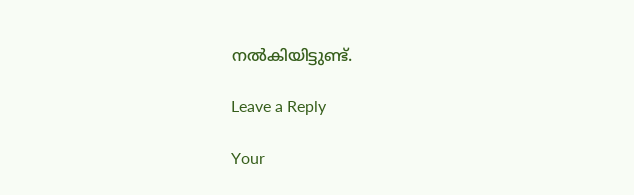നൽകിയിട്ടുണ്ട്.

Leave a Reply

Your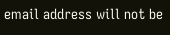email address will not be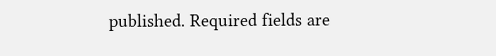published. Required fields are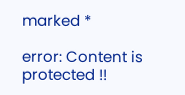marked *

error: Content is protected !!